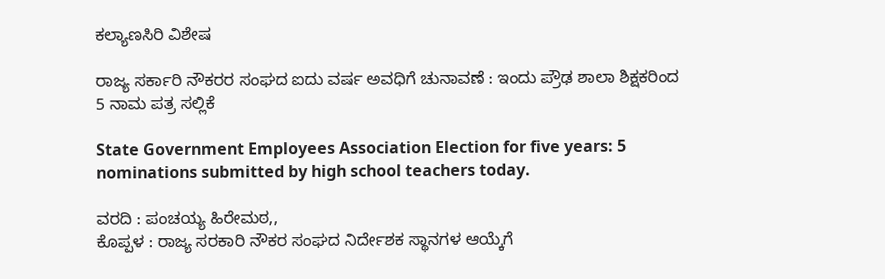ಕಲ್ಯಾಣಸಿರಿ ವಿಶೇಷ

ರಾಜ್ಯ ಸರ್ಕಾರಿ ನೌಕರರ ಸಂಘದ ಐದು ವರ್ಷ ಅವಧಿಗೆ ಚುನಾವಣೆ : ಇಂದು ಪ್ರೌಢ ಶಾಲಾ ಶಿಕ್ಷಕರಿಂದ 5 ನಾಮ ಪತ್ರ ಸಲ್ಲಿಕೆ

State Government Employees Association Election for five years: 5 nominations submitted by high school teachers today.

ವರದಿ : ಪಂಚಯ್ಯ ಹಿರೇಮಠ,,
ಕೊಪ್ಪಳ : ರಾಜ್ಯ ಸರಕಾರಿ ನೌಕರ ಸಂಘದ ನಿರ್ದೇಶಕ ಸ್ಥಾನಗಳ ಆಯ್ಕೆಗೆ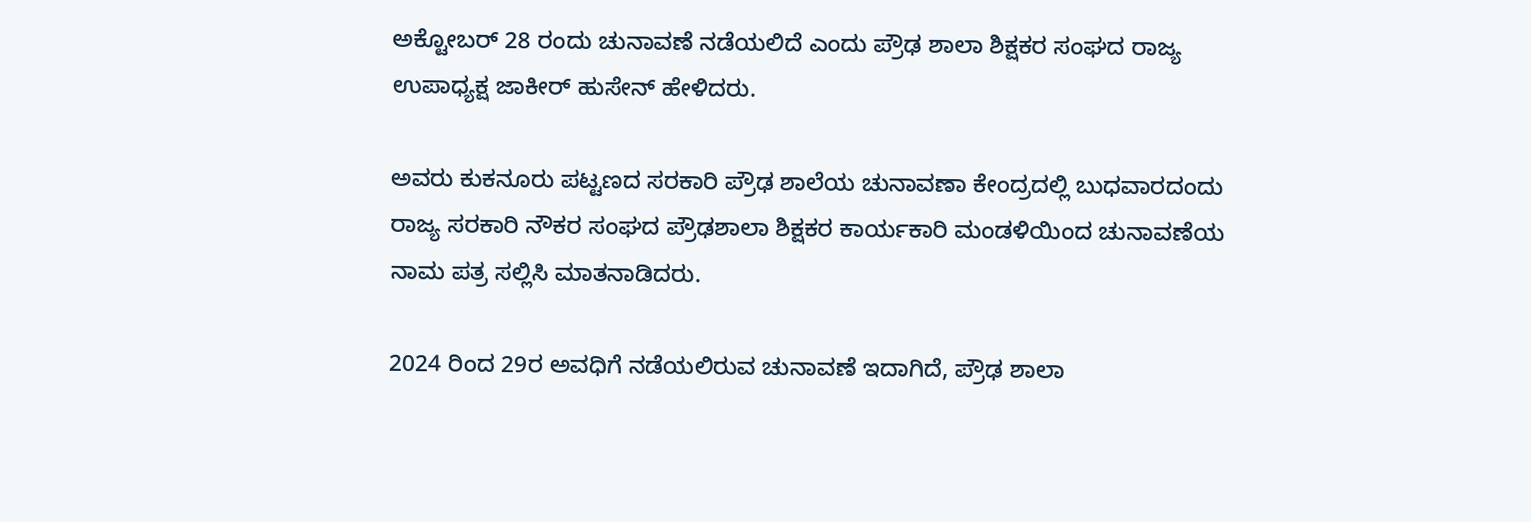ಅಕ್ಟೋಬರ್ 28 ರಂದು ಚುನಾವಣೆ ನಡೆಯಲಿದೆ ಎಂದು ಪ್ರೌಢ ಶಾಲಾ ಶಿಕ್ಷಕರ ಸಂಘದ ರಾಜ್ಯ ಉಪಾಧ್ಯಕ್ಷ ಜಾಕೀರ್ ಹುಸೇನ್ ಹೇಳಿದರು.

ಅವರು ಕುಕನೂರು ಪಟ್ಟಣದ ಸರಕಾರಿ ಪ್ರೌಢ ಶಾಲೆಯ ಚುನಾವಣಾ ಕೇಂದ್ರದಲ್ಲಿ ಬುಧವಾರದಂದು ರಾಜ್ಯ ಸರಕಾರಿ ನೌಕರ ಸಂಘದ ಪ್ರೌಢಶಾಲಾ ಶಿಕ್ಷಕರ ಕಾರ್ಯಕಾರಿ ಮಂಡಳಿಯಿಂದ ಚುನಾವಣೆಯ ನಾಮ ಪತ್ರ ಸಲ್ಲಿಸಿ ಮಾತನಾಡಿದರು.

2024 ರಿಂದ 29ರ ಅವಧಿಗೆ ನಡೆಯಲಿರುವ ಚುನಾವಣೆ ಇದಾಗಿದೆ, ಪ್ರೌಢ ಶಾಲಾ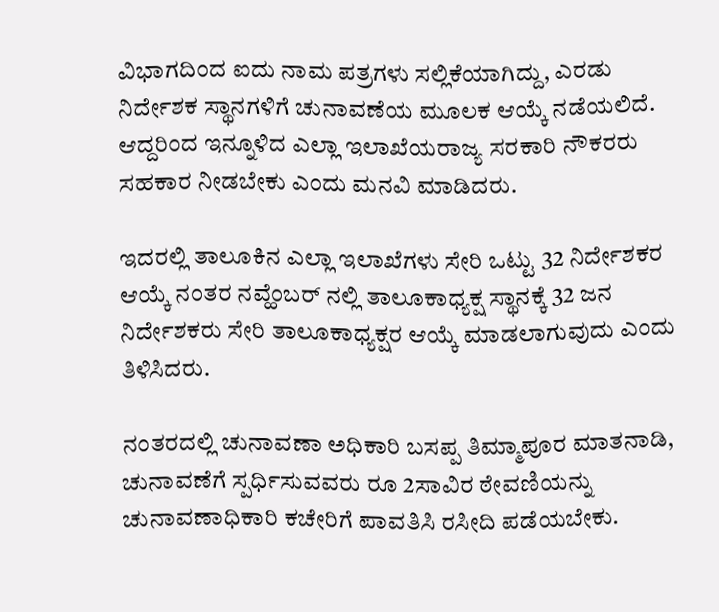ವಿಭಾಗದಿಂದ ಐದು ನಾಮ ಪತ್ರಗಳು ಸಲ್ಲಿಕೆಯಾಗಿದ್ದು, ಎರಡು ನಿರ್ದೇಶಕ ಸ್ಥಾನಗಳಿಗೆ ಚುನಾವಣೆಯ ಮೂಲಕ ಆಯ್ಕೆ ನಡೆಯಲಿದೆ. ಆದ್ದರಿಂದ ಇನ್ನೂಳಿದ ಎಲ್ಲಾ ಇಲಾಖೆಯರಾಜ್ಯ ಸರಕಾರಿ ನೌಕರರು ಸಹಕಾರ ನೀಡಬೇಕು ಎಂದು ಮನವಿ ಮಾಡಿದರು.

ಇದರಲ್ಲಿ ತಾಲೂಕಿನ ಎಲ್ಲಾ ಇಲಾಖೆಗಳು ಸೇರಿ ಒಟ್ಟು 32 ನಿರ್ದೇಶಕರ ಆಯ್ಕೆ ನಂತರ ನವ್ಹೆಂಬರ್ ನಲ್ಲಿ ತಾಲೂಕಾಧ್ಯಕ್ಷ ಸ್ಥಾನಕ್ಕೆ 32 ಜನ ನಿರ್ದೇಶಕರು ಸೇರಿ ತಾಲೂಕಾಧ್ಯಕ್ಷರ ಆಯ್ಕೆ ಮಾಡಲಾಗುವುದು ಎಂದು ತಿಳಿಸಿದರು.

ನಂತರದಲ್ಲಿ ಚುನಾವಣಾ ಅಧಿಕಾರಿ ಬಸಪ್ಪ ತಿಮ್ಮಾಪೂರ ಮಾತನಾಡಿ, ಚುನಾವಣೆಗೆ ಸ್ಪರ್ಧಿಸುವವರು ರೂ 2ಸಾವಿರ ಠೇವಣಿಯನ್ನು ಚುನಾವಣಾಧಿಕಾರಿ ಕಚೇರಿಗೆ ಪಾವತಿಸಿ ರಸೀದಿ ಪಡೆಯಬೇಕು.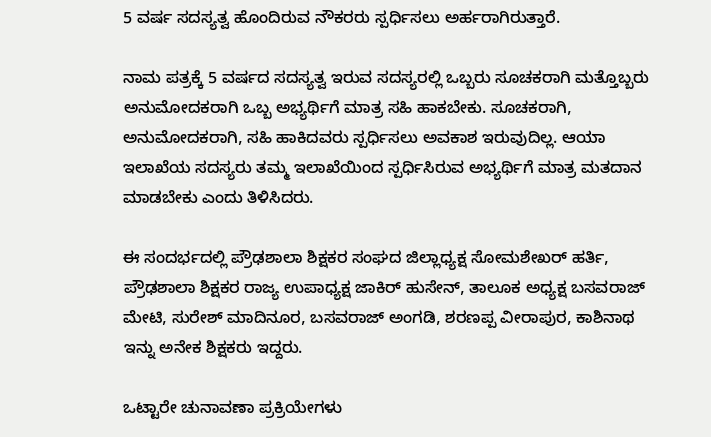5 ವರ್ಷ ಸದಸ್ಯತ್ವ ಹೊಂದಿರುವ ನೌಕರರು ಸ್ಪರ್ಧಿಸಲು ಅರ್ಹರಾಗಿರುತ್ತಾರೆ.

ನಾಮ ಪತ್ರಕ್ಕೆ 5 ವರ್ಷದ ಸದಸ್ಯತ್ವ ಇರುವ ಸದಸ್ಯರಲ್ಲಿ ಒಬ್ಬರು ಸೂಚಕರಾಗಿ ಮತ್ತೊಬ್ಬರು ಅನುಮೋದಕರಾಗಿ ಒಬ್ಬ ಅಭ್ಯರ್ಥಿಗೆ ಮಾತ್ರ ಸಹಿ ಹಾಕಬೇಕು. ಸೂಚಕರಾಗಿ, ಅನುಮೋದಕರಾಗಿ, ಸಹಿ ಹಾಕಿದವರು ಸ್ಪರ್ಧಿಸಲು ಅವಕಾಶ ಇರುವುದಿಲ್ಲ. ಆಯಾ ಇಲಾಖೆಯ ಸದಸ್ಯರು ತಮ್ಮ ಇಲಾಖೆಯಿಂದ ಸ್ಪರ್ಧಿಸಿರುವ ಅಭ್ಯರ್ಥಿಗೆ ಮಾತ್ರ ಮತದಾನ ಮಾಡಬೇಕು ಎಂದು ತಿಳಿಸಿದರು.

ಈ ಸಂದರ್ಭದಲ್ಲಿ ಪ್ರೌಢಶಾಲಾ ಶಿಕ್ಷಕರ ಸಂಘದ ಜಿಲ್ಲಾಧ್ಯಕ್ಷ ಸೋಮಶೇಖರ್ ಹರ್ತಿ, ಪ್ರೌಢಶಾಲಾ ಶಿಕ್ಷಕರ ರಾಜ್ಯ ಉಪಾಧ್ಯಕ್ಷ ಜಾಕಿರ್ ಹುಸೇನ್, ತಾಲೂಕ ಅಧ್ಯಕ್ಷ ಬಸವರಾಜ್ ಮೇಟಿ, ಸುರೇಶ್ ಮಾದಿನೂರ, ಬಸವರಾಜ್ ಅಂಗಡಿ, ಶರಣಪ್ಪ ವೀರಾಪುರ, ಕಾಶಿನಾಥ ಇನ್ನು ಅನೇಕ ಶಿಕ್ಷಕರು ಇದ್ದರು.

ಒಟ್ಟಾರೇ ಚುನಾವಣಾ ಪ್ರಕ್ರಿಯೇಗಳು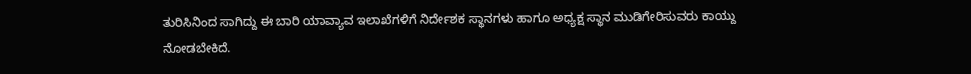ತುರಿಸಿನಿಂದ ಸಾಗಿದ್ದು ಈ ಬಾರಿ ಯಾವ್ಯಾವ ಇಲಾಖೆಗಳಿಗೆ ನಿರ್ದೇಶಕ ಸ್ಥಾನಗಳು ಹಾಗೂ ಅಧ್ಯಕ್ಷ ಸ್ಥಾನ ಮುಡಿಗೇರಿಸುವರು ಕಾಯ್ದು ನೋಡಬೇಕಿದೆ.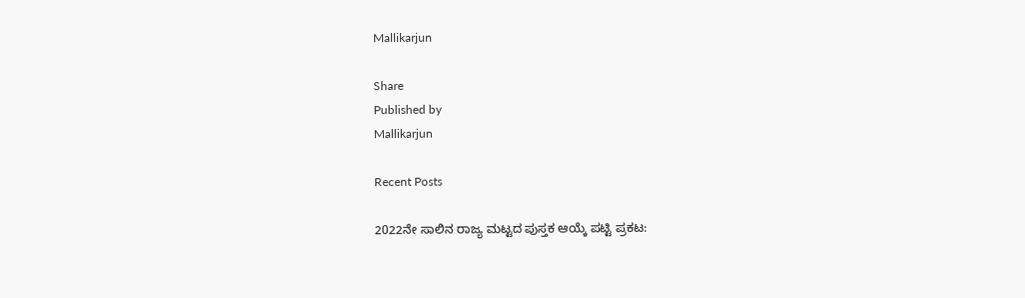Mallikarjun

Share
Published by
Mallikarjun

Recent Posts

2022ನೇ ಸಾಲಿನ ರಾಜ್ಯ ಮಟ್ಟದ ಪುಸ್ತಕ ಆಯ್ಕೆ ಪಟ್ಟಿ ಪ್ರಕಟ: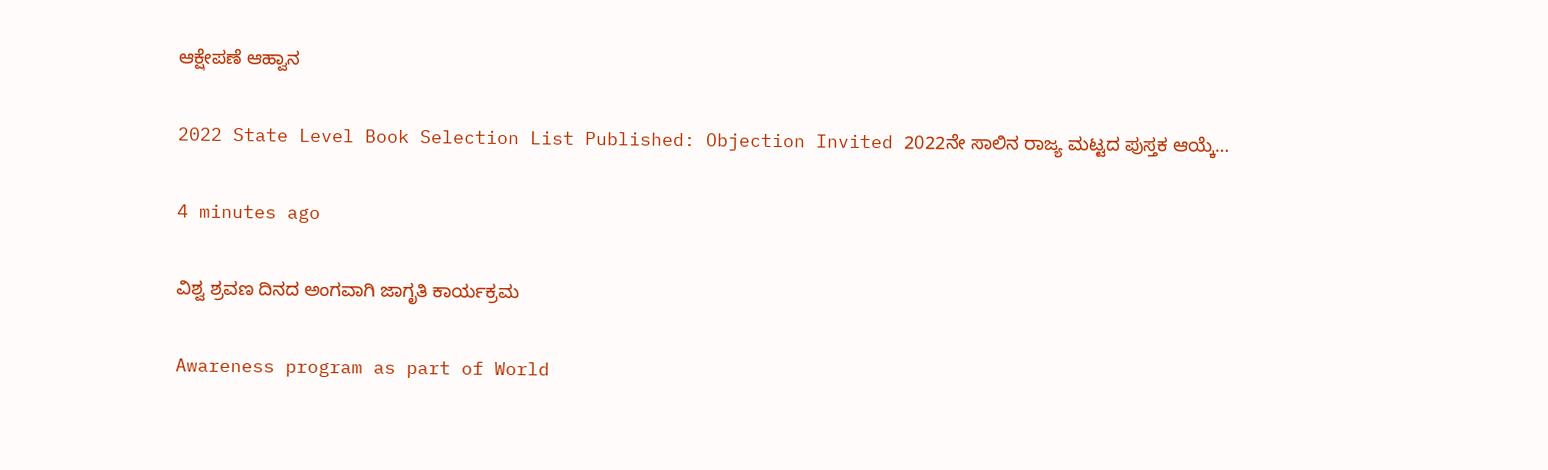ಆಕ್ಷೇಪಣೆ ಆಹ್ವಾನ

2022 State Level Book Selection List Published: Objection Invited 2022ನೇ ಸಾಲಿನ ರಾಜ್ಯ ಮಟ್ಟದ ಪುಸ್ತಕ ಆಯ್ಕೆ…

4 minutes ago

ವಿಶ್ವ ಶ್ರವಣ ದಿನದ ಅಂಗವಾಗಿ ಜಾಗೃತಿ ಕಾರ್ಯಕ್ರಮ

Awareness program as part of World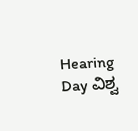Hearing Day ವಿಶ್ವ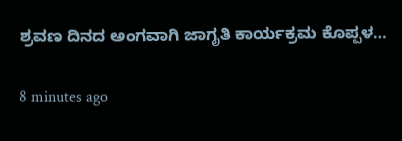ಶ್ರವಣ ದಿನದ ಅಂಗವಾಗಿ ಜಾಗೃತಿ ಕಾರ್ಯಕ್ರಮ ಕೊಪ್ಪಳ…

8 minutes ago